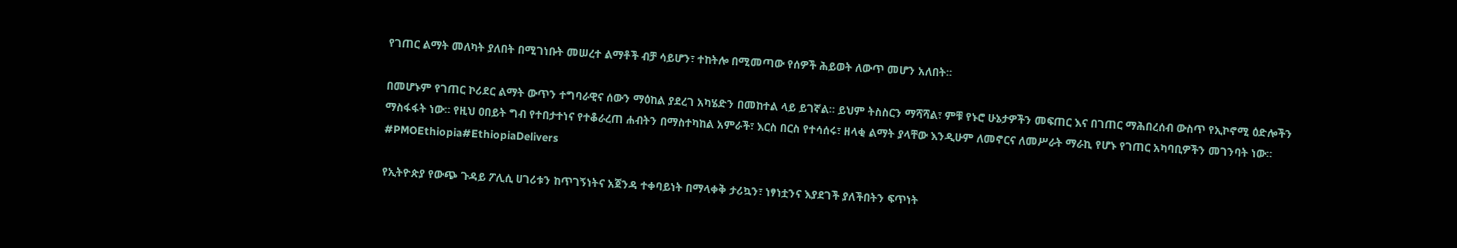የገጠር ልማት መለካት ያለበት በሚገነቡት መሠረተ ልማቶች ብቻ ሳይሆን፣ ተከትሎ በሚመጣው የሰዎች ሕይወት ለውጥ መሆን አለበት።

በመሆኑም የገጠር ኮሪደር ልማት ውጥን ተግባራዊና ሰውን ማዕከል ያደረገ አካሄድን በመከተል ላይ ይገኛል። ይህም ትስስርን ማሻሻል፣ ምቹ የኑሮ ሁኔታዎችን መፍጠር እና በገጠር ማሕበረሰብ ውስጥ የኢኮኖሚ ዕድሎችን ማስፋፋት ነው። የዚህ ዐበይት ግብ የተበታተነና የተቆራረጠ ሐብትን በማስተካከል አምራች፣ እርስ በርስ የተሳሰሩ፣ ዘላቂ ልማት ያላቸው እንዲሁም ለመኖርና ለመሥራት ማራኪ የሆኑ የገጠር አካባቢዎችን መገንባት ነው። #PMOEthiopia#EthiopiaDelivers

የኢትዮጵያ የውጭ ጉዳይ ፖሊሲ ሀገሪቱን ከጥገኝነትና አጀንዳ ተቀባይነት በማላቀቅ ታሪኳን፣ ነፃነቷንና እያደገች ያለችበትን ፍጥነት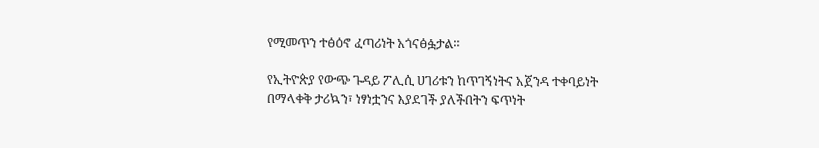የሚመጥን ተፅዕኖ ፈጣሪነት አጎናፅፏታል።

የኢትዮጵያ የውጭ ጉዳይ ፖሊሲ ሀገሪቱን ከጥገኝነትና አጀንዳ ተቀባይነት በማላቀቅ ታሪኳን፣ ነፃነቷንና እያደገች ያለችበትን ፍጥነት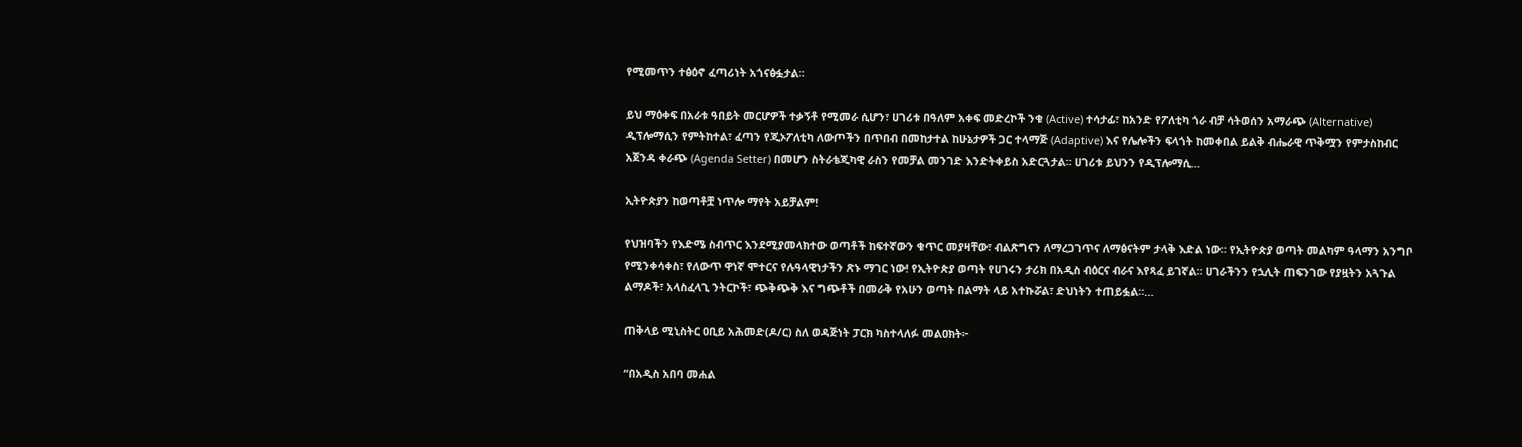የሚመጥን ተፅዕኖ ፈጣሪነት አጎናፅፏታል።

ይህ ማዕቀፍ በአራቱ ዓበይት መርሆዎች ተቃኝቶ የሚመራ ሲሆን፣ ሀገሪቱ በዓለም አቀፍ መድረኮች ንቁ (Active) ተሳታፊ፣ ከአንድ የፖለቲካ ጎራ ብቻ ሳትወሰን አማራጭ (Alternative) ዲፕሎማሲን የምትከተል፣ ፈጣን የጂኦፖለቲካ ለውጦችን በጥበብ በመከታተል ከሁኔታዎች ጋር ተላማጅ (Adaptive) እና የሌሎችን ፍላጎት ከመቀበል ይልቅ ብሔራዊ ጥቅሟን የምታስከብር አጀንዳ ቀራጭ (Agenda Setter) በመሆን ስትራቴጂካዊ ራስን የመቻል መንገድ እንድትቀይስ አድርጓታል። ሀገሪቱ ይህንን የዲፕሎማሲ…

ኢትዮጵያን ከወጣቶቿ ነጥሎ ማየት አይቻልም!

የህዝባችን የእድሜ ስብጥር እንደሚያመላክተው ወጣቶች ከፍተኛውን ቁጥር መያዛቸው፣ ብልጽግናን ለማረጋገጥና ለማፅናትም ታላቅ እድል ነው። የኢትዮጵያ ወጣት መልካም ዓላማን አንግቦ የሚንቀሳቀስ፣ የለውጥ ዋነኛ ሞተርና የሉዓላዊነታችን ጽኑ ማገር ነው! የኢትዮጵያ ወጣት የሀገሩን ታሪክ በአዲስ ብዕርና ብራና እየጻፈ ይገኛል። ሀገራችንን የኋሊት ጠፍንገው የያዟትን አጓጉል ልማዶች፣ አላስፈላጊ ንትርኮች፣ ጭቅጭቅ እና ግጭቶች በመራቅ የአሁን ወጣት በልማት ላይ አተኩሯል፣ ድህነትን ተጠይፏል።…

ጠቅላይ ሚኒስትር ዐቢይ አሕመድ(ዶ/ር) ስለ ወዳጅነት ፓርክ ካስተላለፉ መልዐክት፦

“በአዲስ አበባ መሐል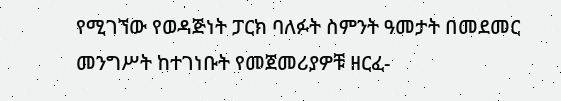የሚገኘው የወዳጅነት ፓርክ ባለፉት ስምንት ዓመታት በመደመር መንግሥት ከተገነቡት የመጀመሪያዎቹ ዘርፈ-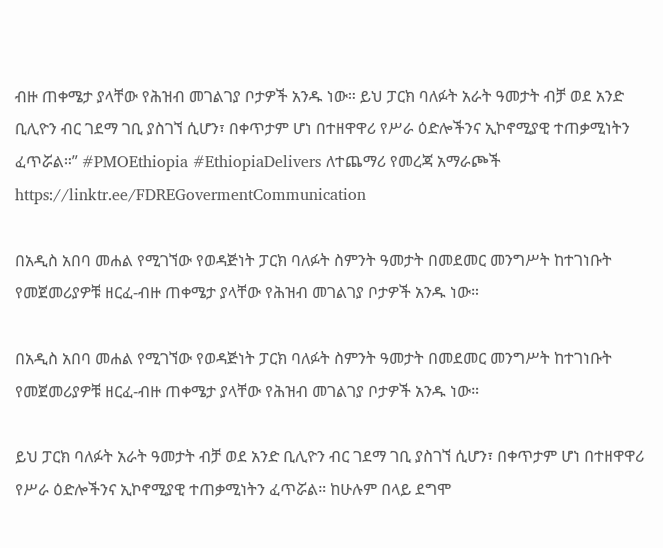ብዙ ጠቀሜታ ያላቸው የሕዝብ መገልገያ ቦታዎች አንዱ ነው። ይህ ፓርክ ባለፉት አራት ዓመታት ብቻ ወደ አንድ ቢሊዮን ብር ገደማ ገቢ ያስገኘ ሲሆን፣ በቀጥታም ሆነ በተዘዋዋሪ የሥራ ዕድሎችንና ኢኮኖሚያዊ ተጠቃሚነትን ፈጥሯል።” #PMOEthiopia #EthiopiaDelivers ለተጨማሪ የመረጃ አማራጮች https://linktr.ee/FDREGovermentCommunication

በአዲስ አበባ መሐል የሚገኘው የወዳጅነት ፓርክ ባለፉት ስምንት ዓመታት በመደመር መንግሥት ከተገነቡት የመጀመሪያዎቹ ዘርፈ-ብዙ ጠቀሜታ ያላቸው የሕዝብ መገልገያ ቦታዎች አንዱ ነው።

በአዲስ አበባ መሐል የሚገኘው የወዳጅነት ፓርክ ባለፉት ስምንት ዓመታት በመደመር መንግሥት ከተገነቡት የመጀመሪያዎቹ ዘርፈ-ብዙ ጠቀሜታ ያላቸው የሕዝብ መገልገያ ቦታዎች አንዱ ነው።

ይህ ፓርክ ባለፉት አራት ዓመታት ብቻ ወደ አንድ ቢሊዮን ብር ገደማ ገቢ ያስገኘ ሲሆን፣ በቀጥታም ሆነ በተዘዋዋሪ የሥራ ዕድሎችንና ኢኮኖሚያዊ ተጠቃሚነትን ፈጥሯል። ከሁሉም በላይ ደግሞ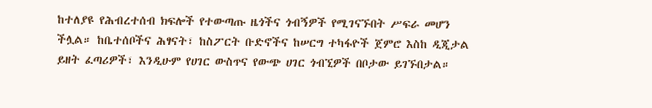ከተለያዩ የሕብረተሰብ ክፍሎች የተውጣጡ ዜጎችና ጎብኝዎች የሚገናኙበት ሥፍራ መሆን ችሏል። ከቤተሰቦችና ሕፃናት፣ ከስፖርት ቡድኖችና ከሠርግ ተካፋዮች ጀምሮ እስከ ዲጂታል ይዘት ፈጣሪዎች፣ እንዲሁም የሀገር ውስጥና የውጭ ሀገር ጎብኚዎች በቦታው ይገኙበታል።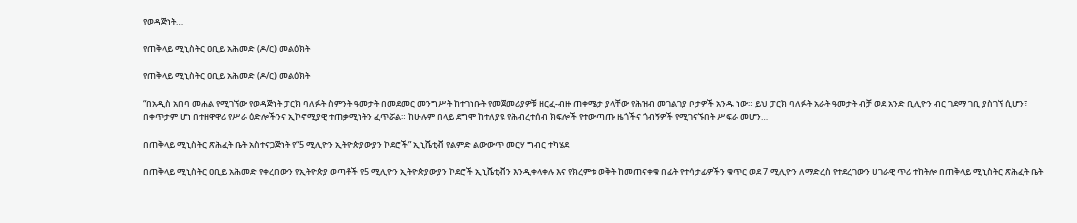የወዳጅነት…

የጠቅላይ ሚኒስትር ዐቢይ አሕመድ (ዶ/ር) መልዕክት

የጠቅላይ ሚኒስትር ዐቢይ አሕመድ (ዶ/ር) መልዕክት

“በአዲስ አበባ መሐል የሚገኘው የወዳጅነት ፓርክ ባለፉት ስምንት ዓመታት በመደመር መንግሥት ከተገነቡት የመጀመሪያዎቹ ዘርፈ-ብዙ ጠቀሜታ ያላቸው የሕዝብ መገልገያ ቦታዎች አንዱ ነው። ይህ ፓርክ ባለፉት አራት ዓመታት ብቻ ወደ አንድ ቢሊዮን ብር ገደማ ገቢ ያስገኘ ሲሆን፣ በቀጥታም ሆነ በተዘዋዋሪ የሥራ ዕድሎችንና ኢኮኖሚያዊ ተጠቃሚነትን ፈጥሯል። ከሁሉም በላይ ደግሞ ከተለያዩ የሕብረተሰብ ክፍሎች የተውጣጡ ዜጎችና ጎብኝዎች የሚገናኙበት ሥፍራ መሆን…

በጠቅላይ ሚኒስትር ጽሕፈት ቤት አስተናጋጅነት የ“5 ሚሊዮን ኢትዮጵያውያን ኮደሮች” ኢኒሼቲቭ የልምድ ልውውጥ መርሃ ግብር ተካሄደ

በጠቅላይ ሚኒስትር ዐቢይ አሕመድ የቀረበውን የኢትዮጵያ ወጣቶች የ5 ሚሊዮን ኢትዮጵያውያን ኮደሮች ኢኒሼቲቭን እንዲቀላቀሉ እና የክረምቱ ወቅት ከመጠናቀቁ በፊት የተሳታፊዎችን ቁጥር ወደ 7 ሚሊዮን ለማድረስ የተደረገውን ሀገራዊ ጥሪ ተከትሎ በጠቅላይ ሚኒስትር ጽሕፈት ቤት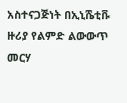አስተናጋጅነት በኢኒሼቲቩ ዙሪያ የልምድ ልውውጥ መርሃ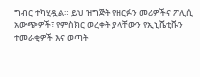ግብር ተካሂዷል። ይህ ዝግጅት የዘርፉን መሪዎችና ፖሊሲ አውጭዎች፣ የምስክር ወረቀት ያላቸውን የኢኒሼቲቩን ተመራቂዎች እና ወጣት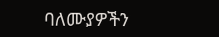ባለሙያዎችን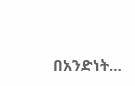በአንድነት…